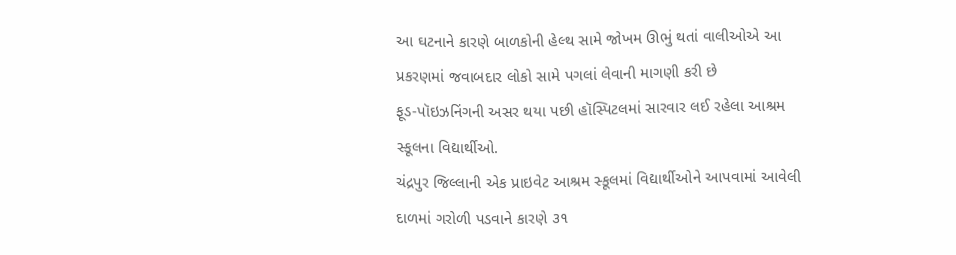આ ઘટનાને કારણે બાળકોની હેલ્થ સામે જોખમ ઊભું થતાં વાલીઓએ આ પ્રકરણમાં જવાબદાર લોકો સામે પગલાં લેવાની માગણી કરી છે
ફૂડ-પૉઇઝનિંગની અસર થયા પછી હૉસ્પિટલમાં સારવાર લઈ રહેલા આશ્રમ સ્કૂલના વિદ્યાર્થીઓ.
ચંદ્રપુર જિલ્લાની એક પ્રાઇવેટ આશ્રમ સ્કૂલમાં વિદ્યાર્થીઓને આપવામાં આવેલી દાળમાં ગરોળી પડવાને કારણે ૩૧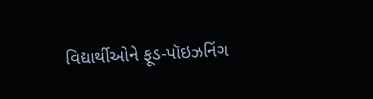વિદ્યાર્થીઓને ફૂડ-પૉઇઝનિંગ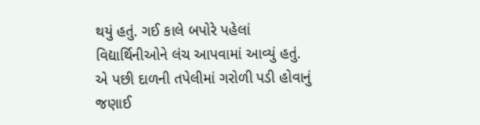થયું હતું. ગઈ કાલે બપોરે પહેલાં વિદ્યાર્થિનીઓને લંચ આપવામાં આવ્યું હતું. એ પછી દાળની તપેલીમાં ગરોળી પડી હોવાનું જણાઈ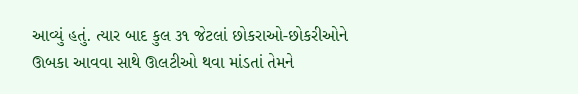આવ્યું હતું. ત્યાર બાદ કુલ ૩૧ જેટલાં છોકરાઓ-છોકરીઓને ઊબકા આવવા સાથે ઊલટીઓ થવા માંડતાં તેમને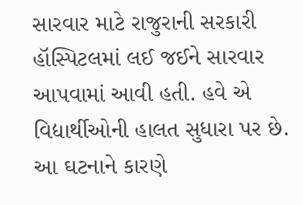સારવાર માટે રાજુરાની સરકારી હૉસ્પિટલમાં લઈ જઈને સારવાર આપવામાં આવી હતી. હવે એ વિદ્યાર્થીઓની હાલત સુધારા પર છે.
આ ઘટનાને કારણે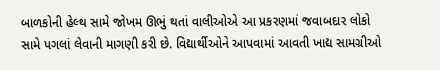બાળકોની હેલ્થ સામે જોખમ ઊભું થતાં વાલીઓએ આ પ્રકરણમાં જવાબદાર લોકો સામે પગલાં લેવાની માગણી કરી છે. વિદ્યાર્થીઓને આપવામાં આવતી ખાદ્ય સામગ્રીઓ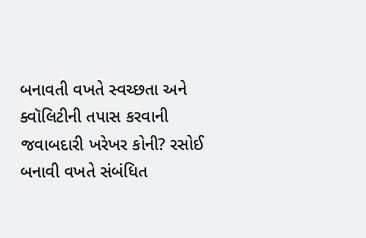બનાવતી વખતે સ્વચ્છતા અને ક્વૉલિટીની તપાસ કરવાની જવાબદારી ખરેખર કોની? રસોઈ બનાવી વખતે સંબંધિત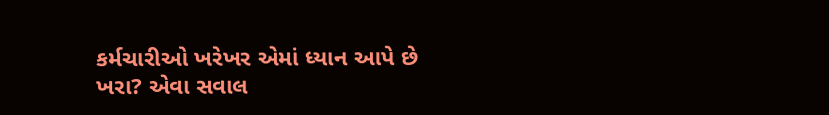કર્મચારીઓ ખરેખર એમાં ધ્યાન આપે છે ખરા? એવા સવાલ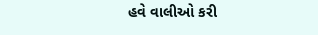હવે વાલીઓ કરી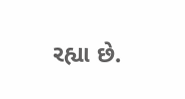રહ્યા છે.